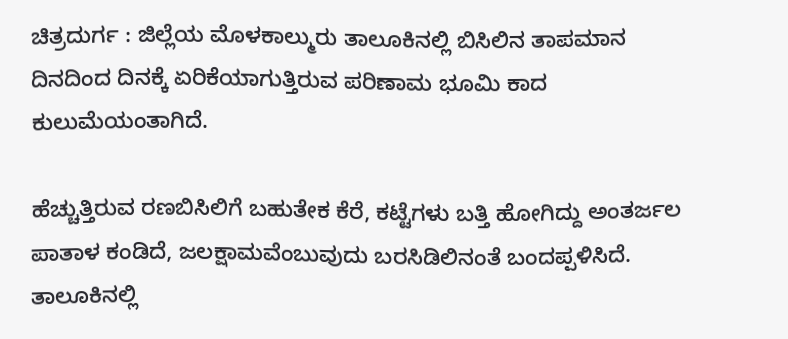ಚಿತ್ರದುರ್ಗ : ಜಿಲ್ಲೆಯ ಮೊಳಕಾಲ್ಮುರು ತಾಲೂಕಿನಲ್ಲಿ ಬಿಸಿಲಿನ ತಾಪಮಾನ ದಿನದಿಂದ ದಿನಕ್ಕೆ ಏರಿಕೆಯಾಗುತ್ತಿರುವ ಪರಿಣಾಮ ಭೂಮಿ ಕಾದ ಕುಲುಮೆಯಂತಾಗಿದೆ.

ಹೆಚ್ಚುತ್ತಿರುವ ರಣಬಿಸಿಲಿಗೆ ಬಹುತೇಕ ಕೆರೆ, ಕಟ್ಟೆಗಳು ಬತ್ತಿ ಹೋಗಿದ್ದು ಅಂತರ್ಜಲ ಪಾತಾಳ ಕಂಡಿದೆ, ಜಲಕ್ಷಾಮವೆಂಬುವುದು ಬರಸಿಡಿಲಿನಂತೆ ಬಂದಪ್ಪಳಿಸಿದೆ.
ತಾಲೂಕಿನಲ್ಲಿ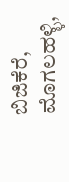ಬಿಜಿಕೆರೆ, ಮೊಗಲಹಳ್ಳಿ,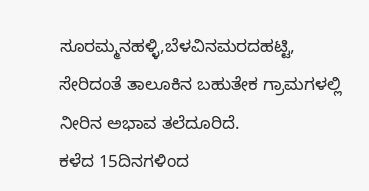ಸೂರಮ್ಮನಹಳ್ಳಿ,ಬೆಳವಿನಮರದಹಟ್ಟಿ, ಸೇರಿದಂತೆ ತಾಲೂಕಿನ ಬಹುತೇಕ ಗ್ರಾಮಗಳಲ್ಲಿ ನೀರಿನ ಅಭಾವ ತಲೆದೂರಿದೆ.
ಕಳೆದ 15ದಿನಗಳಿಂದ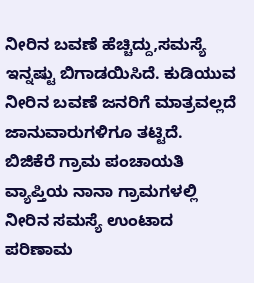ನೀರಿನ ಬವಣೆ ಹೆಚ್ಚಿದ್ದು,ಸಮಸ್ಯೆ ಇನ್ನಷ್ಟು ಬಿಗಾಡಯಿಸಿದೆ. ಕುಡಿಯುವ ನೀರಿನ ಬವಣೆ ಜನರಿಗೆ ಮಾತ್ರವಲ್ಲದೆ ಜಾನುವಾರುಗಳಿಗೂ ತಟ್ಟಿದೆ.
ಬಿಜಿಕೆರೆ ಗ್ರಾಮ ಪಂಚಾಯತಿ ವ್ಯಾಪ್ತಿಯ ನಾನಾ ಗ್ರಾಮಗಳಲ್ಲಿ ನೀರಿನ ಸಮಸ್ಯೆ ಉಂಟಾದ ಪರಿಣಾಮ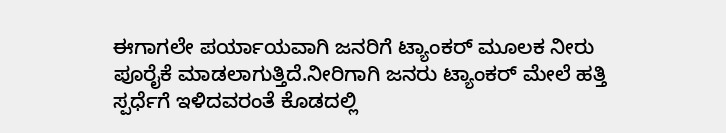ಈಗಾಗಲೇ ಪರ್ಯಾಯವಾಗಿ ಜನರಿಗೆ ಟ್ಯಾಂಕರ್ ಮೂಲಕ ನೀರು ಪೂರೈಕೆ ಮಾಡಲಾಗುತ್ತಿದೆ.ನೀರಿಗಾಗಿ ಜನರು ಟ್ಯಾಂಕರ್ ಮೇಲೆ ಹತ್ತಿ ಸ್ಪರ್ಧೆಗೆ ಇಳಿದವರಂತೆ ಕೊಡದಲ್ಲಿ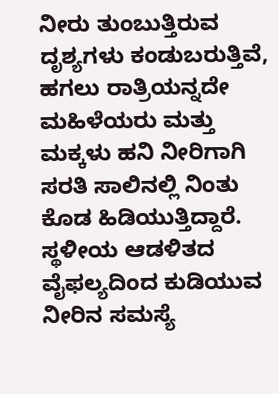ನೀರು ತುಂಬುತ್ತಿರುವ ದೃಶ್ಯಗಳು ಕಂಡುಬರುತ್ತಿವೆ, ಹಗಲು ರಾತ್ರಿಯನ್ನದೇ ಮಹಿಳೆಯರು ಮತ್ತು ಮಕ್ಕಳು ಹನಿ ನೀರಿಗಾಗಿ ಸರತಿ ಸಾಲಿನಲ್ಲಿ ನಿಂತು ಕೊಡ ಹಿಡಿಯುತ್ತಿದ್ದಾರೆ.
ಸ್ಥಳೀಯ ಆಡಳಿತದ ವೈಫಲ್ಯದಿಂದ ಕುಡಿಯುವ ನೀರಿನ ಸಮಸ್ಯೆ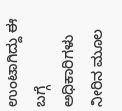ಉಂಟಾಗಿದ್ದು ಈ ಬಗ್ಗೆ ಅಧಿಕಾರಿಗಳು ನೀರಿನ ಮೂಲ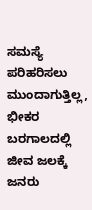ಸಮಸ್ಯೆ ಪರಿಹರಿಸಲು ಮುಂದಾಗುತ್ತಿಲ್ಲ, ಭೀಕರ ಬರಗಾಲದಲ್ಲಿ ಜೀವ ಜಲಕ್ಕೆ ಜನರು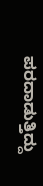ಪರದಾಡುತ್ತಿದ್ದು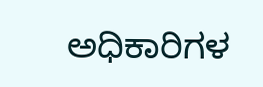ಅಧಿಕಾರಿಗಳ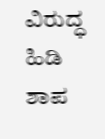ವಿರುದ್ಧ ಹಿಡಿ ಶಾಪ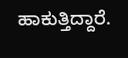ಹಾಕುತ್ತಿದ್ದಾರೆ.